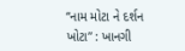“નામ મોટા ને દર્શન ખોટા” : ખાનગી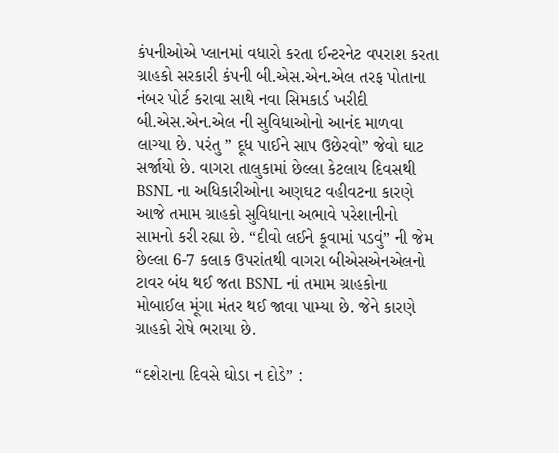કંપનીઓએ પ્લાનમાં વધારો કરતા ઈન્ટરનેટ વપરાશ કરતા ગ્રાહકો સરકારી કંપની બી.એસ.એન.એલ તરફ પોતાના નંબર પોર્ટ કરાવા સાથે નવા સિમકાર્ડ ખરીદી બી.એસ.એન.એલ ની સુવિધાઓનો આનંદ માળવા લાગ્યા છે. પરંતુ ” દૂધ પાઈને સાપ ઉછેરવો” જેવો ઘાટ સર્જાયો છે. વાગરા તાલુકામાં છેલ્લા કેટલાય દિવસથી BSNL ના અધિકારીઓના અણઘટ વહીવટના કારણે આજે તમામ ગ્રાહકો સુવિધાના અભાવે પરેશાનીનો સામનો કરી રહ્યા છે. “દીવો લઈને કૂવામાં પડવું” ની જેમ છેલ્લા 6-7 કલાક ઉપરાંતથી વાગરા બીએસએનએલનો ટાવર બંધ થઈ જતા BSNL નાં તમામ ગ્રાહકોના મોબાઈલ મૂંગા મંતર થઈ જાવા પામ્યા છે. જેને કારણે ગ્રાહકો રોષે ભરાયા છે.

“દશેરાના દિવસે ઘોડા ન દોડે” :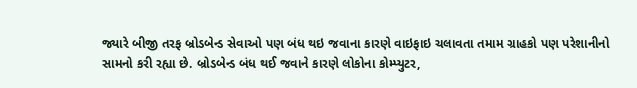જ્યારે બીજી તરફ બ્રોડબેન્ડ સેવાઓ પણ બંધ થઇ જવાના કારણે વાઇફાઇ ચલાવતા તમામ ગ્રાહકો પણ પરેશાનીનો સામનો કરી રહ્યા છે. બ્રોડબેન્ડ બંધ થઈ જવાને કારણે લોકોના કોમ્પ્યુટર,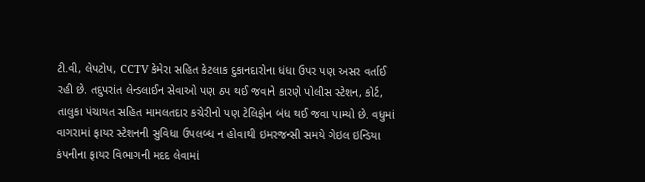ટી.વી, લેપટોપ, CCTV કેમેરા સહિત કેટલાક દુકાનદારોના ધંધા ઉપર પણ અસર વર્તાઈ રહી છે. તદુપરાંત લેન્ડલાઈન સેવાઓ પણ ઠપ થઈ જવાને કારણે પોલીસ સ્ટેશન, કોર્ટ, તાલુકા પંચાયત સહિત મામલતદાર કચેરીનો પણ ટેલિફોન બંધ થઈ જવા પામ્યો છે. વધુમાં વાગરામાં ફાયર સ્ટેશનની સુવિધા ઉપલબ્ધ ન હોવાથી ઇમરજન્સી સમયે ગેઇલ ઇન્ડિયા કંપનીના ફાયર વિભાગની મદદ લેવામાં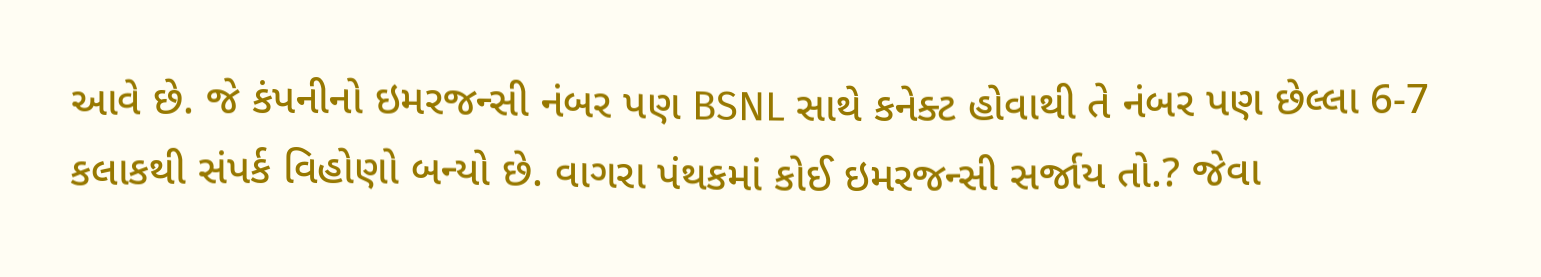આવે છે. જે કંપનીનો ઇમરજન્સી નંબર પણ BSNL સાથે કનેક્ટ હોવાથી તે નંબર પણ છેલ્લા 6-7 કલાકથી સંપર્ક વિહોણો બન્યો છે. વાગરા પંથકમાં કોઈ ઇમરજન્સી સર્જાય તો.? જેવા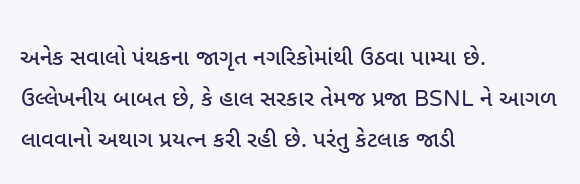અનેક સવાલો પંથકના જાગૃત નગરિકોમાંથી ઉઠવા પામ્યા છે. ઉલ્લેખનીય બાબત છે, કે હાલ સરકાર તેમજ પ્રજા BSNL ને આગળ લાવવાનો અથાગ પ્રયત્ન કરી રહી છે. પરંતુ કેટલાક જાડી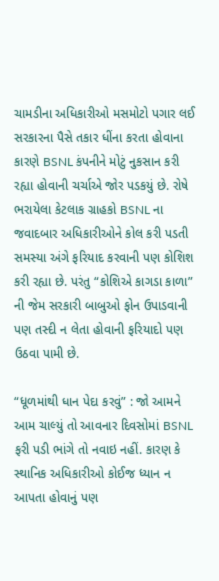ચામડીના અધિકારીઓ મસમોટો પગાર લઈ સરકારના પૈસે તકાર ધીંના કરતા હોવાના કારણે BSNL કંપનીને મોટું નુકસાન કરી રહ્યા હોવાની ચર્ચાએ જોર પડકયું છે. રોષે ભરાયેલા કેટલાક ગ્રાહકો BSNL ના જવાદબાર અધિકારીઓને કોલ કરી પડતી સમસ્યા અંગે ફરિયાદ કરવાની પણ કોશિશ કરી રહ્યા છે. પરંતુ “કોશિએ કાગડા કાળા” ની જેમ સરકારી બાબુઓ ફોન ઉપાડવાની પણ તસ્દી ન લેતા હોવાની ફરિયાદો પણ ઉઠવા પામી છે.

“ધૂળમાંથી ધાન પેદા કરવું” : જો આમને આમ ચાલ્યું તો આવનાર દિવસોમાં BSNL ફરી પડી ભાંગે તો નવાઇ નહીં. કારણ કે સ્થાનિક અધિકારીઓ કોઈજ ધ્યાન ન આપતા હોવાનું પણ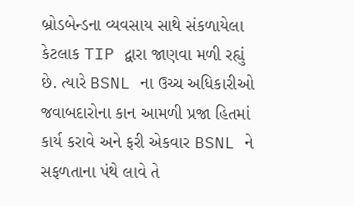બ્રોડબેન્ડના વ્યવસાય સાથે સંકળાયેલા કેટલાક TIP દ્વારા જાણવા મળી રહ્યું છે. ત્યારે BSNL ના ઉચ્ચ અધિકારીઓ જવાબદારોના કાન આમળી પ્રજા હિતમાં કાર્ય કરાવે અને ફરી એકવાર BSNL ને સફળતાના પંથે લાવે તે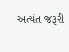અત્યંત જરૂરી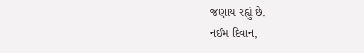જણાય રહ્યું છે.
નઈમ દિવાન,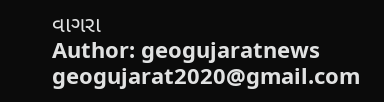વાગરા
Author: geogujaratnews
geogujarat2020@gmail.com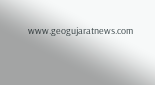www.geogujaratnews.com